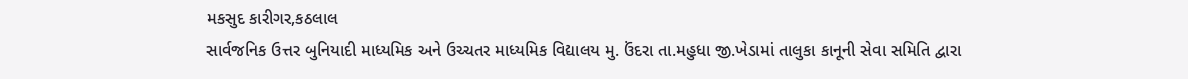મકસુદ કારીગર,કઠલાલ
સાર્વજનિક ઉત્તર બુનિયાદી માધ્યમિક અને ઉચ્ચતર માધ્યમિક વિદ્યાલય મુ. ઉંદરા તા.મહુધા જી.ખેડામાં તાલુકા કાનૂની સેવા સમિતિ દ્વારા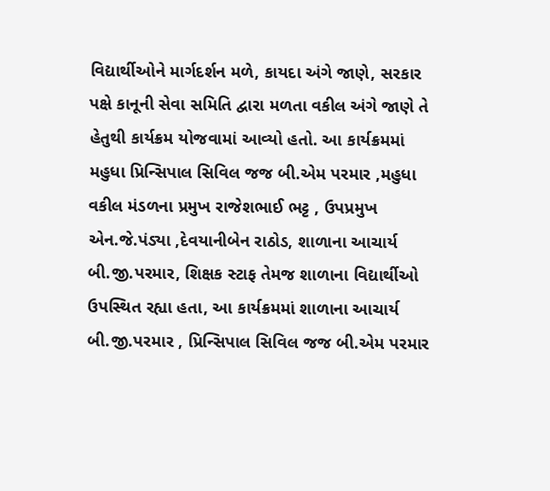વિદ્યાર્થીઓને માર્ગદર્શન મળે, કાયદા અંગે જાણે, સરકાર પક્ષે કાનૂની સેવા સમિતિ દ્વારા મળતા વકીલ અંગે જાણે તે હેતુથી કાર્યક્રમ યોજવામાં આવ્યો હતો. આ કાર્યક્રમમાં મહુધા પ્રિન્સિપાલ સિવિલ જજ બી.એમ પરમાર ,મહુધા વકીલ મંડળના પ્રમુખ રાજેશભાઈ ભટ્ટ , ઉપપ્રમુખ એન.જે.પંડ્યા ,દેવયાનીબેન રાઠોડ, શાળાના આચાર્ય બી.જી.પરમાર, શિક્ષક સ્ટાફ તેમજ શાળાના વિદ્યાર્થીઓ ઉપસ્થિત રહ્યા હતા, આ કાર્યક્રમમાં શાળાના આચાર્ય બી.જી.પરમાર , પ્રિન્સિપાલ સિવિલ જજ બી.એમ પરમાર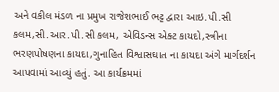અને વકીલ મંડળ ના પ્રમુખ રાજેશભાઈ ભટ્ટ દ્વારા આઇ.પી.સી કલમ,સી.આર.પી.સી કલમ, એવિડન્સ એક્ટ કાયદો,સ્ત્રીના ભરણપોષણના કાયદા,ગુનાહિત વિશ્વાસઘાત ના કાયદા અંગે માર્ગદર્શન આપવામાં આવ્યું હતું. આ કાર્યક્રમમાં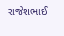રાજેશભાઈ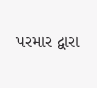પરમાર દ્વારા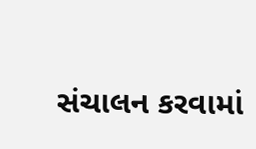સંચાલન કરવામાં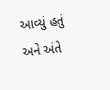આવ્યું હતું અને અંતે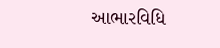આભારવિધિ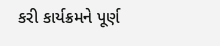કરી કાર્યક્રમને પૂર્ણ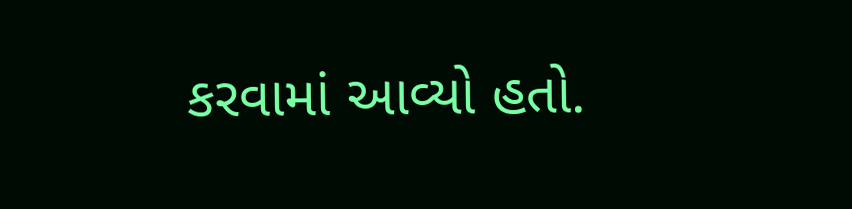કરવામાં આવ્યો હતો.